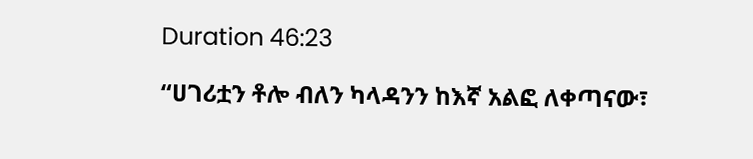Duration 46:23

“ሀገሪቷን ቶሎ ብለን ካላዳንን ከእኛ አልፎ ለቀጣናው፣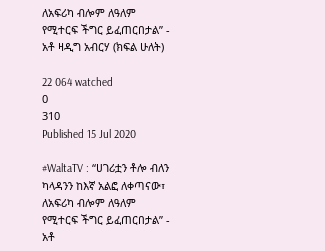ለአፍሪካ ብሎም ለዓለም የሚተርፍ ችግር ይፈጠርበታል” - አቶ ዛዲግ አብርሃ (ክፍል ሁለት)

22 064 watched
0
310
Published 15 Jul 2020

#WaltaTV : “ሀገሪቷን ቶሎ ብለን ካላዳንን ከእኛ አልፎ ለቀጣናው፣ ለአፍሪካ ብሎም ለዓለም የሚተርፍ ችግር ይፈጠርበታል” - አቶ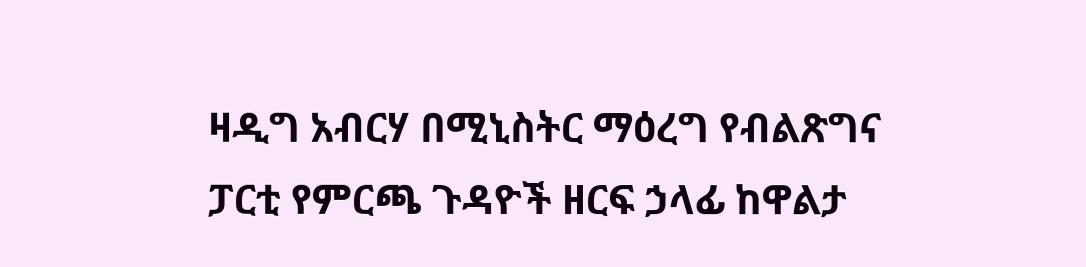ዛዲግ አብርሃ በሚኒስትር ማዕረግ የብልጽግና ፓርቲ የምርጫ ጉዳዮች ዘርፍ ኃላፊ ከዋልታ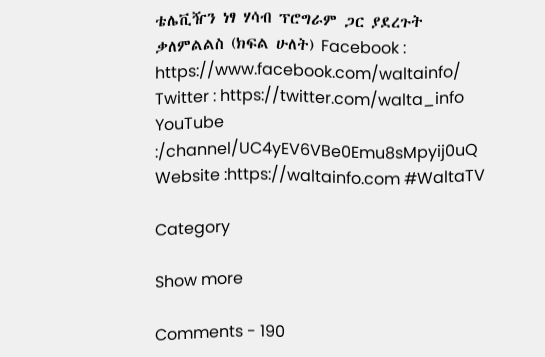ቴሌቪዥን ነፃ ሃሳብ ፕሮግራም ጋር ያደረጉት ቃለምልልስ (ክፍል ሁለት) Facebook : https://www.facebook.com/waltainfo/ Twitter : https://twitter.com/walta_info YouTube :/channel/UC4yEV6VBe0Emu8sMpyij0uQ Website :https://waltainfo.com #WaltaTV

Category

Show more

Comments - 190